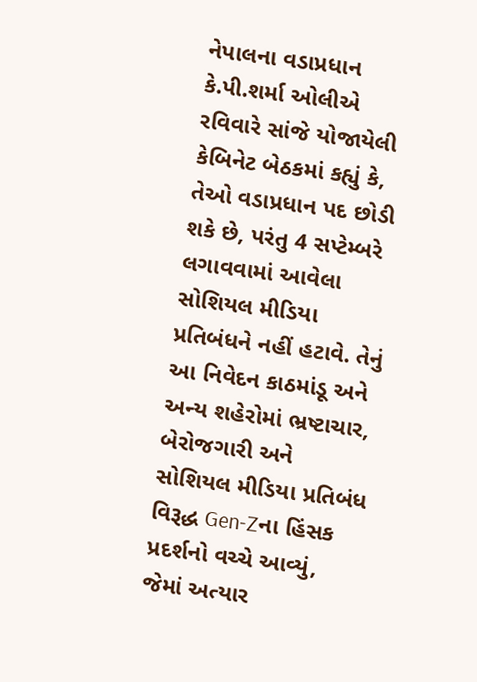નેપાલના વડાપ્રધાન કે.પી.શર્મા ઓલીએ રવિવારે સાંજે યોજાયેલી કેબિનેટ બેઠકમાં કહ્યું કે, તેઓ વડાપ્રધાન પદ છોડી શકે છે, પરંતુ 4 સપ્ટેમ્બરે લગાવવામાં આવેલા સોશિયલ મીડિયા પ્રતિબંધને નહીં હટાવે. તેનું આ નિવેદન કાઠમાંડૂ અને અન્ય શહેરોમાં ભ્રષ્ટાચાર, બેરોજગારી અને સોશિયલ મીડિયા પ્રતિબંધ વિરૂદ્ધ Gen-Zના હિંસક પ્રદર્શનો વચ્ચે આવ્યું, જેમાં અત્યાર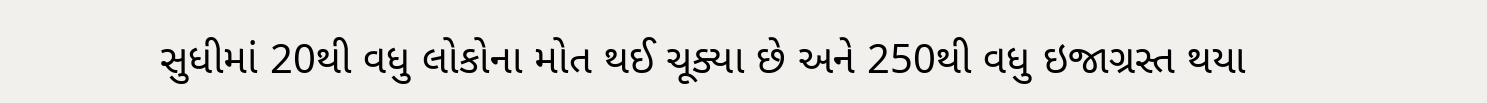સુધીમાં 20થી વધુ લોકોના મોત થઈ ચૂક્યા છે અને 250થી વધુ ઇજાગ્રસ્ત થયા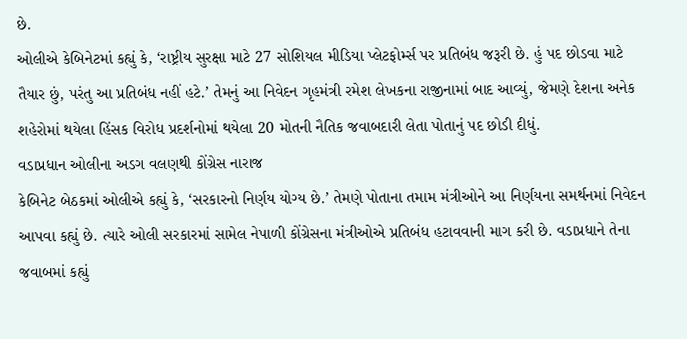છે.
ઓલીએ કેબિનેટમાં કહ્યું કે, ‘રાષ્ટ્રીય સુરક્ષા માટે 27 સોશિયલ મીડિયા પ્લેટફોર્મ્સ પર પ્રતિબંધ જરૂરી છે. હું પદ છોડવા માટે તૈયાર છું, પરંતુ આ પ્રતિબંધ નહીં હટે.’ તેમનું આ નિવેદન ગૃહમંત્રી રમેશ લેખકના રાજીનામાં બાદ આવ્યું, જેમણે દેશના અનેક શહેરોમાં થયેલા હિંસક વિરોધ પ્રદર્શનોમાં થયેલા 20 મોતની નૈતિક જવાબદારી લેતા પોતાનું પદ છોડી દીધું.
વડાપ્રધાન ઓલીના અડગ વલણથી કોંગ્રેસ નારાજ
કેબિનેટ બેઠકમાં ઓલીએ કહ્યું કે, ‘સરકારનો નિર્ણય યોગ્ય છે.’ તેમણે પોતાના તમામ મંત્રીઓને આ નિર્ણયના સમર્થનમાં નિવેદન આપવા કહ્યું છે. ત્યારે ઓલી સરકારમાં સામેલ નેપાળી કોંગ્રેસના મંત્રીઓએ પ્રતિબંધ હટાવવાની માગ કરી છે. વડાપ્રધાને તેના જવાબમાં કહ્યું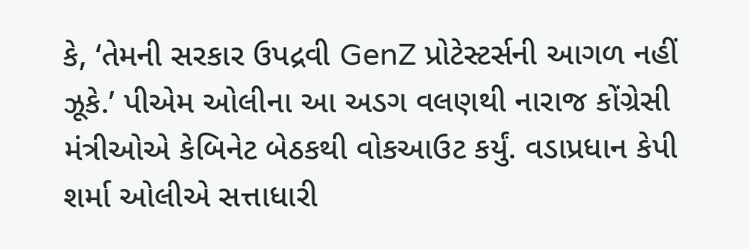કે, ‘તેમની સરકાર ઉપદ્રવી GenZ પ્રોટેસ્ટર્સની આગળ નહીં ઝૂકે.’ પીએમ ઓલીના આ અડગ વલણથી નારાજ કોંગ્રેસી મંત્રીઓએ કેબિનેટ બેઠકથી વોકઆઉટ કર્યું. વડાપ્રધાન કેપી શર્મા ઓલીએ સત્તાધારી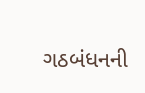ગઠબંધનની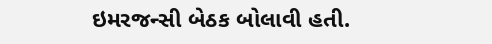ઇમરજન્સી બેઠક બોલાવી હતી.